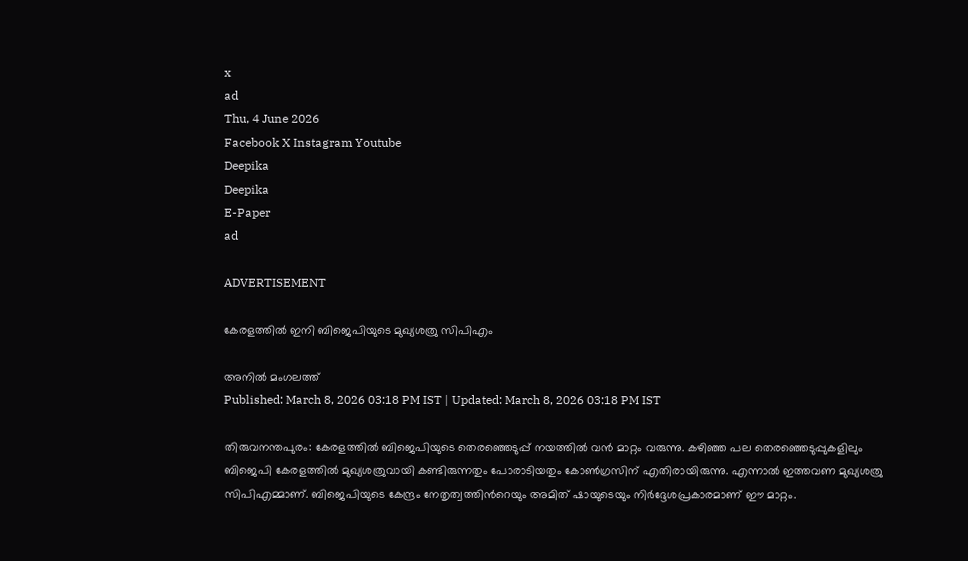x
ad
Thu, 4 June 2026
Facebook X Instagram Youtube
Deepika
Deepika
E-Paper
ad

ADVERTISEMENT

കേരളത്തിൽ ഇനി ബിജെപിയുടെ മുഖ്യശത്രു സിപിഎം

അനിൽ മംഗലത്ത്
Published: March 8, 2026 03:18 PM IST | Updated: March 8, 2026 03:18 PM IST

തിരുവനന്തപുരം: കേരളത്തിൽ ബിജെപിയുടെ തെരഞ്ഞെടുപ്പ് നയത്തിൽ വൻ മാറ്റം വരുന്നു. കഴിഞ്ഞ പല തെരഞ്ഞെടുപ്പുകളിലും ബിജെപി കേരളത്തിൽ മുഖ്യശത്രുവായി കണ്ടിരുന്നതും പോരാടിയതും കോൺഗ്രസിന് എതിരായിരുന്നു. എന്നാൽ ഇത്തവണ മുഖ്യശത്രു സിപിഎമ്മാണ്. ബിജെപിയുടെ കേന്ദ്രം നേതൃത്വത്തിന്‍റെയും അമിത് ഷായുടെയും നിർദ്ദേശപ്രകാരമാണ് ഈ മാറ്റം.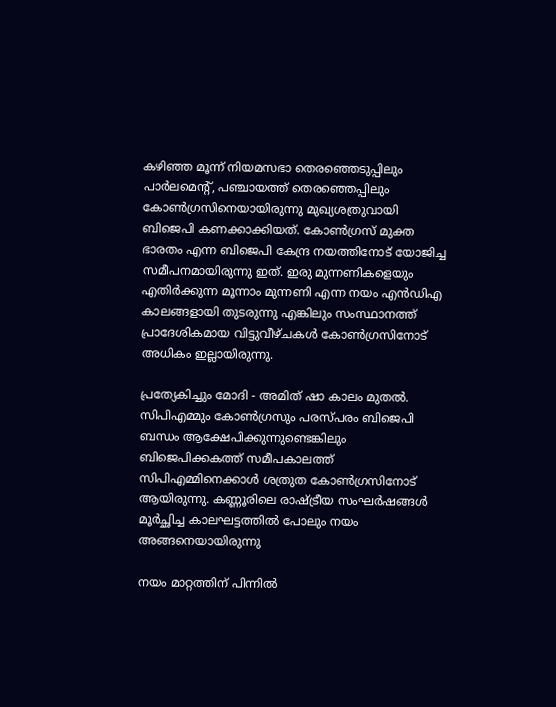കഴിഞ്ഞ മൂന്ന് നിയമസഭാ തെരഞ്ഞെടുപ്പിലും പാർലമെന്‍റ്, പഞ്ചായത്ത് തെരഞ്ഞെപ്പിലും കോൺഗ്രസിനെയായിരുന്നു മുഖ്യശത്രുവായി ബിജെപി കണക്കാക്കിയത്. കോൺഗ്രസ് മുക്ത ഭാരതം എന്ന ബിജെപി കേന്ദ്ര നയത്തിനോട് യോജിച്ച സമീപനമായിരുന്നു ഇത്. ഇരു മുന്നണികളെയും എതിർക്കുന്ന മൂന്നാം മുന്നണി എന്ന നയം എൻഡിഎ കാലങ്ങളായി തുടരുന്നു എങ്കിലും സംസ്ഥാനത്ത് പ്രാദേശികമായ വിട്ടുവീഴ്ചകൾ കോൺഗ്രസിനോട് അധികം ഇല്ലായിരുന്നു.

പ്രത്യേകിച്ചും മോദി - അമിത് ഷാ കാലം മുതൽ. സിപിഎമ്മും കോൺഗ്രസും പരസ്പരം ബിജെപി ബന്ധം ആക്ഷേപിക്കുന്നുണ്ടെങ്കിലും ബിജെപിക്കകത്ത് സമീപകാലത്ത് സിപിഎമ്മിനെക്കാൾ ശത്രുത കോൺഗ്രസിനോട് ആയിരുന്നു. കണ്ണൂരിലെ രാഷ്ട്രീയ സംഘർഷങ്ങൾ മൂർച്ഛിച്ച കാലഘട്ടത്തിൽ പോലും നയം അങ്ങനെയായിരുന്നു

നയം മാറ്റത്തിന് പിന്നിൽ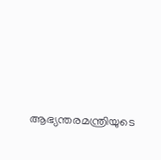ആഭ്യന്തരമന്ത്രിയുടെ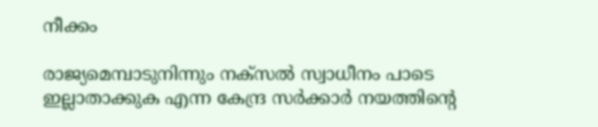നീക്കം

രാജ്യമെമ്പാടുനിന്നും നക്സൽ സ്വാധീനം പാടെ ഇല്ലാതാക്കുക എന്ന കേന്ദ്ര സർക്കാർ നയത്തിന്‍റെ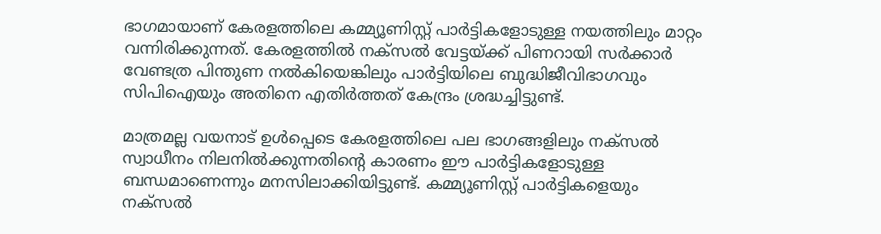ഭാഗമായാണ് കേരളത്തിലെ കമ്മ്യൂണിസ്റ്റ് പാർട്ടികളോടുള്ള നയത്തിലും മാറ്റം വന്നിരിക്കുന്നത്. കേരളത്തിൽ നക്സൽ വേട്ടയ്ക്ക് പിണറായി സർക്കാർ വേണ്ടത്ര പിന്തുണ നൽകിയെങ്കിലും പാർട്ടിയിലെ ബുദ്ധിജീവിഭാഗവും സിപിഐയും അതിനെ എതിർത്തത് കേന്ദ്രം ശ്രദ്ധച്ചിട്ടുണ്ട്.

മാത്രമല്ല വയനാട് ഉൾപ്പെടെ കേരളത്തിലെ പല ഭാഗങ്ങളിലും നക്സൽ സ്വാധീനം നിലനിൽക്കുന്നതിന്‍റെ കാരണം ഈ പാർട്ടികളോടുള്ള ബന്ധമാണെന്നും മനസിലാക്കിയിട്ടുണ്ട്. കമ്മ്യൂണിസ്റ്റ് പാർട്ടികളെയും നക്സൽ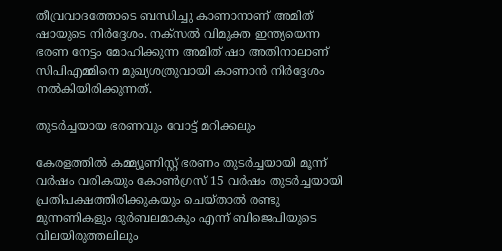തീവ്രവാദത്തോടെ ബന്ധിച്ചു കാണാനാണ് അമിത് ഷായുടെ നിർദ്ദേശം. നക്സൽ വിമുക്ത ഇന്ത്യയെന്ന ഭരണ നേട്ടം മോഹിക്കുന്ന അമിത് ഷാ അതിനാലാണ് സിപിഎമ്മിനെ മുഖ്യശത്രുവായി കാണാൻ നിർദ്ദേശം നൽകിയിരിക്കുന്നത്.

തുടർച്ചയായ ഭരണവും വോട്ട് മറിക്കലും

കേരളത്തിൽ കമ്മ്യൂണിസ്റ്റ് ഭരണം തുടർച്ചയായി മൂന്ന് വർഷം വരികയും കോൺഗ്രസ് 15 വർഷം തുടർച്ചയായി പ്രതിപക്ഷത്തിരിക്കുകയും ചെയ്താൽ രണ്ടു മുന്നണികളും ദുർബലമാകും എന്ന് ബിജെപിയുടെ വിലയിരുത്തലിലും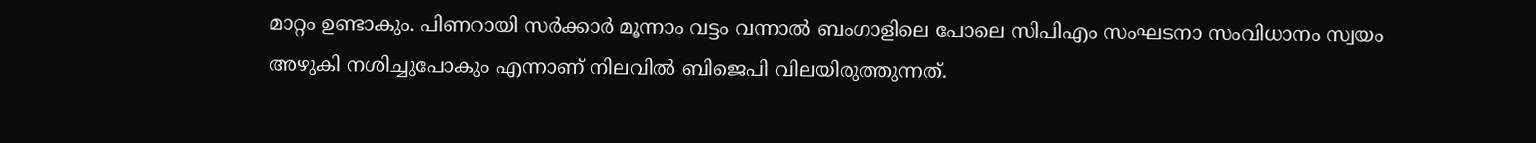മാറ്റം ഉണ്ടാകും. പിണറായി സർക്കാർ മൂന്നാം വട്ടം വന്നാൽ ബംഗാളിലെ പോലെ സിപിഎം സംഘടനാ സംവിധാനം സ്വയം അഴുകി നശിച്ചുപോകും എന്നാണ് നിലവിൽ ബിജെപി വിലയിരുത്തുന്നത്.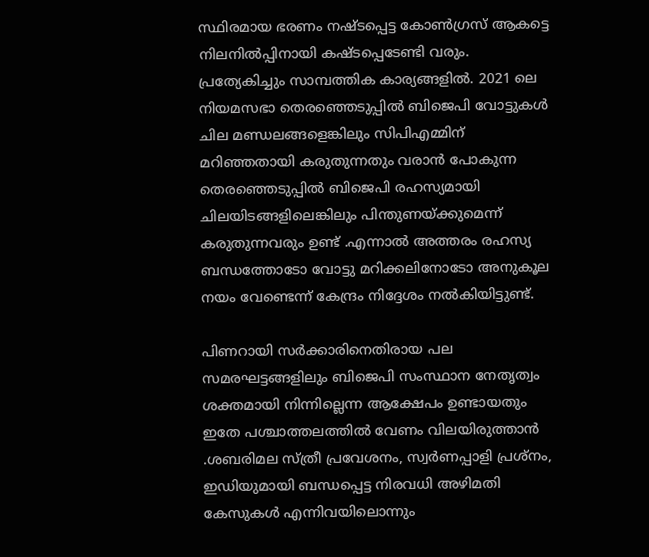സ്ഥിരമായ ഭരണം നഷ്ടപ്പെട്ട കോൺഗ്രസ് ആകട്ടെ നിലനിൽപ്പിനായി കഷ്ടപ്പെടേണ്ടി വരും. പ്രത്യേകിച്ചും സാമ്പത്തിക കാര്യങ്ങളിൽ. 2021 ലെ നിയമസഭാ തെരഞ്ഞെടുപ്പിൽ ബിജെപി വോട്ടുകൾ ചില മണ്ഡലങ്ങളെങ്കിലും സിപിഎമ്മിന് മറിഞ്ഞതായി കരുതുന്നതും വരാൻ പോകുന്ന തെരഞ്ഞെടുപ്പിൽ ബിജെപി രഹസ്യമായി ചിലയിടങ്ങളിലെങ്കിലും പിന്തുണയ്ക്കുമെന്ന് കരുതുന്നവരും ഉണ്ട് .എന്നാൽ അത്തരം രഹസ്യ ബന്ധത്തോടോ വോട്ടു മറിക്കലിനോടോ അനുകൂല നയം വേണ്ടെന്ന് കേന്ദ്രം നിദ്ദേശം നൽകിയിട്ടുണ്ട്.

പിണറായി സർക്കാരിനെതിരായ പല സമരഘട്ടങ്ങളിലും ബിജെപി സംസ്ഥാന നേതൃത്വം ശക്തമായി നിന്നില്ലെന്ന ആക്ഷേപം ഉണ്ടായതും ഇതേ പശ്ചാത്തലത്തിൽ വേണം വിലയിരുത്താൻ .ശബരിമല സ്ത്രീ പ്രവേശനം, സ്വർണപ്പാളി പ്രശ്നം, ഇഡിയുമായി ബന്ധപ്പെട്ട നിരവധി അഴിമതി കേസുകൾ എന്നിവയിലൊന്നും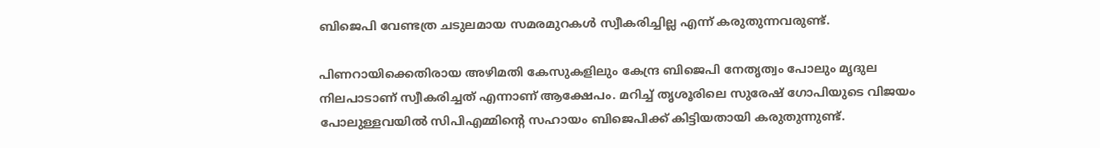ബിജെപി വേണ്ടത്ര ചടുലമായ സമരമുറകൾ സ്വീകരിച്ചില്ല എന്ന് കരുതുന്നവരുണ്ട്.

പിണറായിക്കെതിരായ അഴിമതി കേസുകളിലും കേന്ദ്ര ബിജെപി നേതൃത്വം പോലും മൃദുല നിലപാടാണ് സ്വീകരിച്ചത് എന്നാണ് ആക്ഷേപം. മറിച്ച് തൃശൂരിലെ സുരേഷ് ഗോപിയുടെ വിജയം പോലുള്ളവയിൽ സിപിഎമ്മിന്‍റെ സഹായം ബിജെപിക്ക് കിട്ടിയതായി കരുതുന്നുണ്ട്.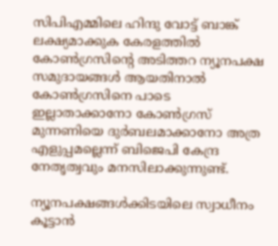സിപിഎമ്മിലെ ഹിന്ദു വോട്ട് ബാങ്ക് ലക്ഷ്യമാക്കുക കേരളത്തിൽ കോൺഗ്രസിന്‍റെ അടിത്തറ ന്യൂനപക്ഷ സമുദായങ്ങൾ ആയതിനാൽ കോൺഗ്രസിനെ പാടെ ഇല്ലാതാക്കാനോ കോൺഗ്രസ് മുന്നണിയെ ദുർബലമാക്കാനോ അത്ര എളുപ്പമല്ലെന്ന് ബിജെപി കേന്ദ്ര നേതൃത്വവും മനസിലാക്കുന്നുണ്ട്.

ന്യൂനപക്ഷങ്ങൾക്കിടയിലെ സ്വാധീനം കൂട്ടാൻ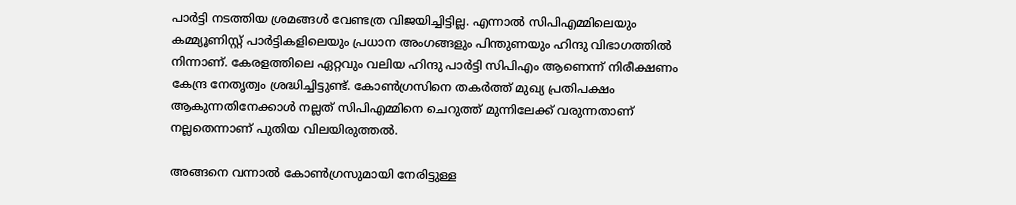പാർട്ടി നടത്തിയ ശ്രമങ്ങൾ വേണ്ടത്ര വിജയിച്ചിട്ടില്ല. എന്നാൽ സിപിഎമ്മിലെയും കമ്മ്യൂണിസ്റ്റ് പാർട്ടികളിലെയും പ്രധാന അംഗങ്ങളും പിന്തുണയും ഹിന്ദു വിഭാഗത്തിൽ നിന്നാണ്. കേരളത്തിലെ ഏറ്റവും വലിയ ഹിന്ദു പാർട്ടി സിപിഎം ആണെന്ന് നിരീക്ഷണം കേന്ദ്ര നേതൃത്വം ശ്രദ്ധിച്ചിട്ടുണ്ട്. കോൺഗ്രസിനെ തകർത്ത് മുഖ്യ പ്രതിപക്ഷം ആകുന്നതിനേക്കാൾ നല്ലത് സിപിഎമ്മിനെ ചെറുത്ത് മുന്നിലേക്ക് വരുന്നതാണ് നല്ലതെന്നാണ് പുതിയ വിലയിരുത്തൽ.

അങ്ങനെ വന്നാൽ കോൺഗ്രസുമായി നേരിട്ടുള്ള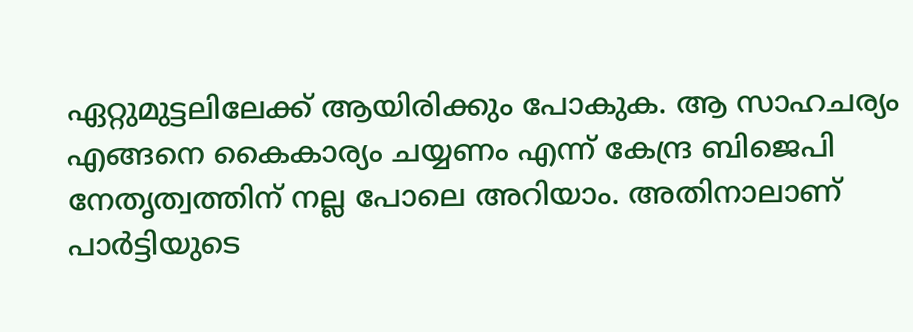ഏറ്റുമുട്ടലിലേക്ക് ആയിരിക്കും പോകുക. ആ സാഹചര്യം എങ്ങനെ കൈകാര്യം ചയ്യണം എന്ന് കേന്ദ്ര ബിജെപി നേതൃത്വത്തിന് നല്ല പോലെ അറിയാം. അതിനാലാണ് പാർട്ടിയുടെ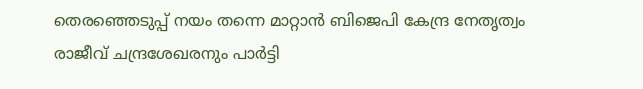തെരഞ്ഞെടുപ്പ് നയം തന്നെ മാറ്റാൻ ബിജെപി കേന്ദ്ര നേതൃത്വം രാജീവ് ചന്ദ്രശേഖരനും പാർട്ടി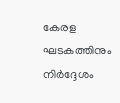കേരള ഘടകത്തിനും നിർദ്ദേശം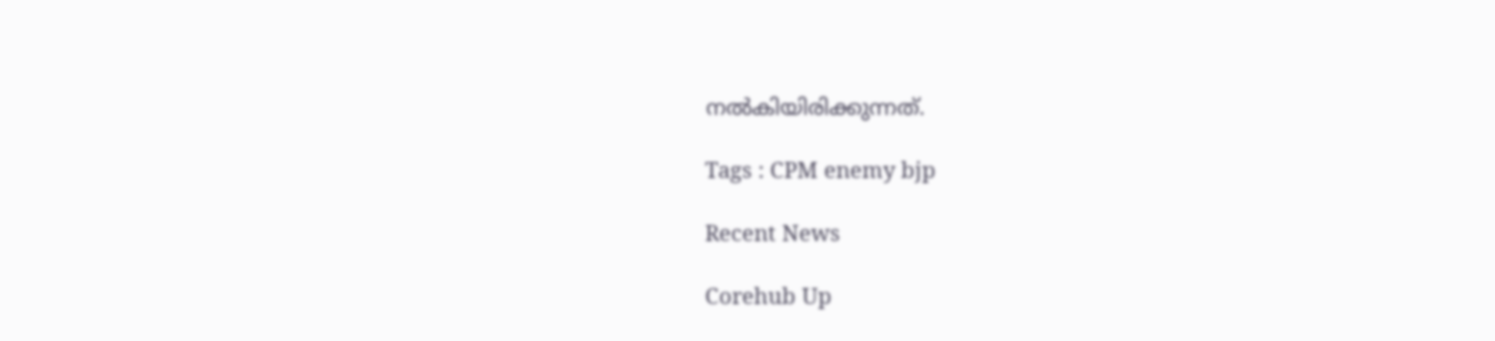നൽകിയിരിക്കുന്നത്.

Tags : CPM enemy bjp

Recent News

Corehub Up